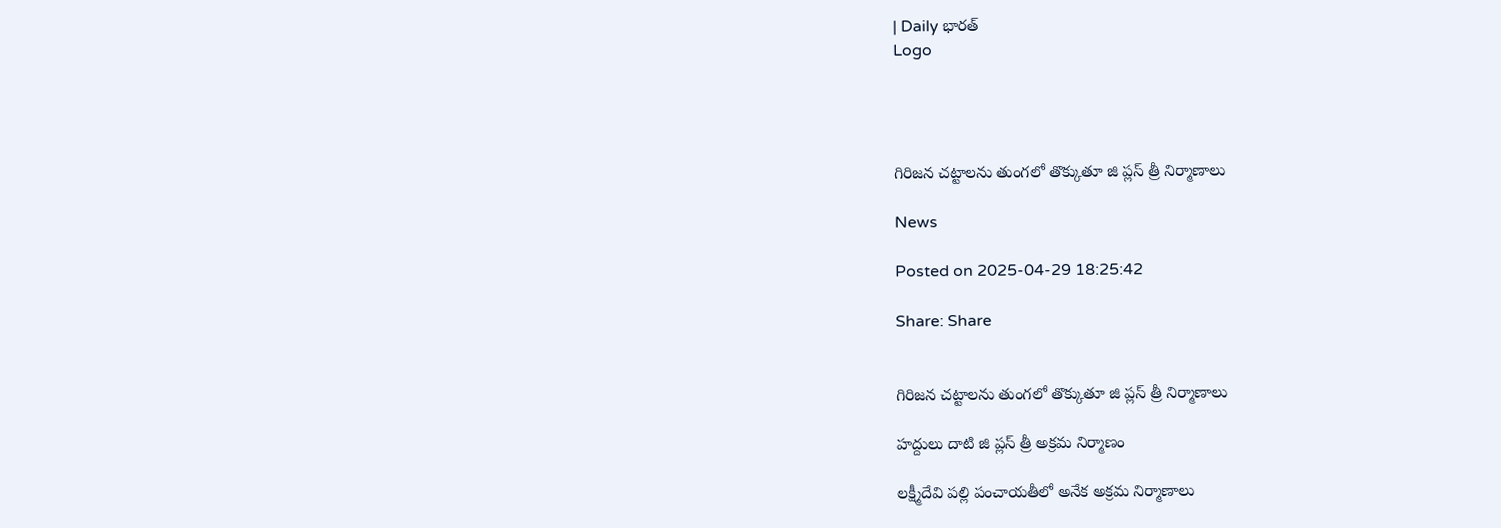| Daily భారత్
Logo




గిరిజన చట్టాలను తుంగలో తొక్కుతూ జి ప్లస్ త్రీ నిర్మాణాలు

News

Posted on 2025-04-29 18:25:42

Share: Share


గిరిజన చట్టాలను తుంగలో తొక్కుతూ జి ప్లస్ త్రీ నిర్మాణాలు

హద్దులు దాటి జి ప్లస్ త్రీ అక్రమ నిర్మాణం

లక్ష్మీదేవి పల్లి పంచాయతీలో అనేక అక్రమ నిర్మాణాలు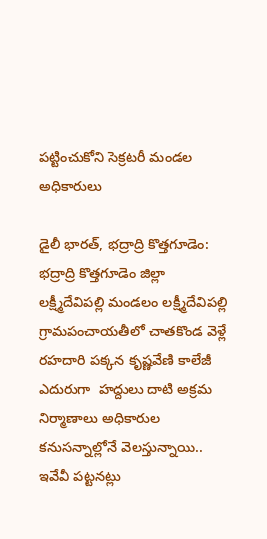పట్టించుకోని సెక్రటరీ మండల అధికారులు

డైలీ భారత్, భద్రాద్రి కొత్తగూడెం: భద్రాద్రి కొత్తగూడెం జిల్లా లక్ష్మీదేవిపల్లి మండలం లక్ష్మీదేవిపల్లి గ్రామపంచాయతీలో చాతకొండ వెళ్లే రహదారి పక్కన కృష్ణవేణి కాలేజీ ఎదురుగా  హద్దులు దాటి అక్రమ నిర్మాణాలు అధికారుల కనుసన్నాల్లోనే వెలస్తున్నాయి.. ఇవేవీ పట్టనట్లు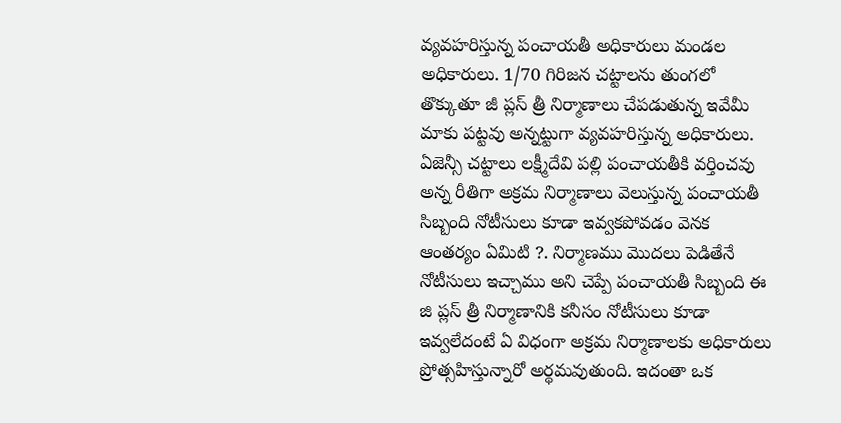వ్యవహరిస్తున్న పంచాయతీ అధికారులు మండల అధికారులు. 1/70 గిరిజన చట్టాలను తుంగలో తొక్కుతూ జీ ప్లస్ త్రీ నిర్మాణాలు చేపడుతున్న ఇవేమీ మాకు పట్టవు అన్నట్టుగా వ్యవహరిస్తున్న అధికారులు. ఏజెన్సీ చట్టాలు లక్ష్మీదేవి పల్లి పంచాయతీకి వర్తించవు అన్న రీతిగా అక్రమ నిర్మాణాలు వెలుస్తున్న పంచాయతీ సిబ్బంది నోటీసులు కూడా ఇవ్వకపోవడం వెనక ఆంతర్యం ఏమిటి ?. నిర్మాణము మొదలు పెడితేనే నోటీసులు ఇచ్చాము అని చెప్పే పంచాయతీ సిబ్బంది ఈ జి ప్లస్ త్రీ నిర్మాణానికి కనీసం నోటీసులు కూడా ఇవ్వలేదంటే ఏ విధంగా అక్రమ నిర్మాణాలకు అధికారులు ప్రోత్సహిస్తున్నారో అర్థమవుతుంది. ఇదంతా ఒక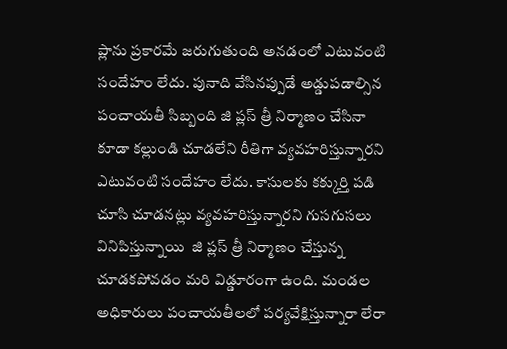ప్లాను ప్రకారమే జరుగుతుంది అనడంలో ఎటువంటి సందేహం లేదు. పునాది వేసినప్పుడే అడ్డుపడాల్సిన పంచాయతీ సిబ్బంది జి ప్లస్ త్రీ నిర్మాణం చేసినా కూడా కల్లుండి చూడలేని రీతిగా వ్యవహరిస్తున్నారని ఎటువంటి సందేహం లేదు. కాసులకు కక్కుర్తి పడి చూసి చూడనట్లు వ్యవహరిస్తున్నారని గుసగుసలు వినిపిస్తున్నాయి  జి ప్లస్ త్రీ నిర్మాణం చేస్తున్న చూడకపోవడం మరి విడ్డూరంగా ఉంది. మండల అధికారులు పంచాయతీలలో పర్యవేక్షిస్తున్నారా లేరా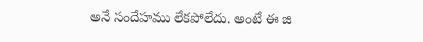అనే సందేహము లేకపోలేదు. అంటే ఈ జి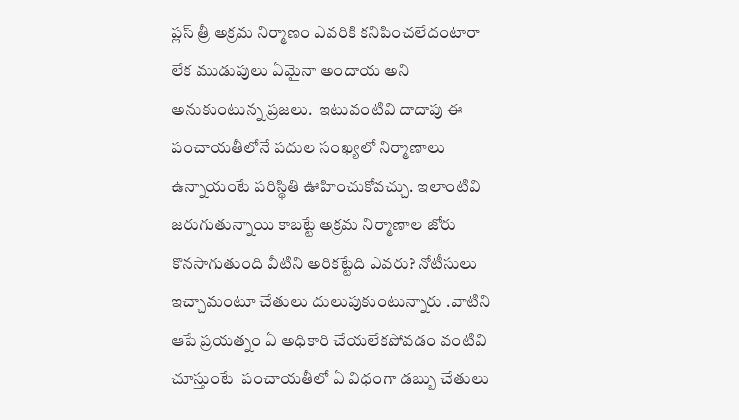ప్లస్ త్రీ అక్రమ నిర్మాణం ఎవరికి కనిపించలేదంటారా లేక ముడుపులు ఏమైనా అందాయ అని అనుకుంటున్న ప్రజలు.  ఇటువంటివి దాదాపు ఈ పంచాయతీలోనే పదుల సంఖ్యలో నిర్మాణాలు  ఉన్నాయంటే పరిస్థితి ఊహించుకోవచ్చు. ఇలాంటివి జరుగుతున్నాయి కాబట్టే అక్రమ నిర్మాణాల జోరు కొనసాగుతుంది వీటిని అరికట్టేది ఎవరు? నోటీసులు ఇచ్చామంటూ చేతులు దులుపుకుంటున్నారు .వాటిని ఆపే ప్రయత్నం ఏ అధికారి చేయలేకపోవడం వంటివి చూస్తుంటే  పంచాయతీలో ఏ విధంగా డబ్బు చేతులు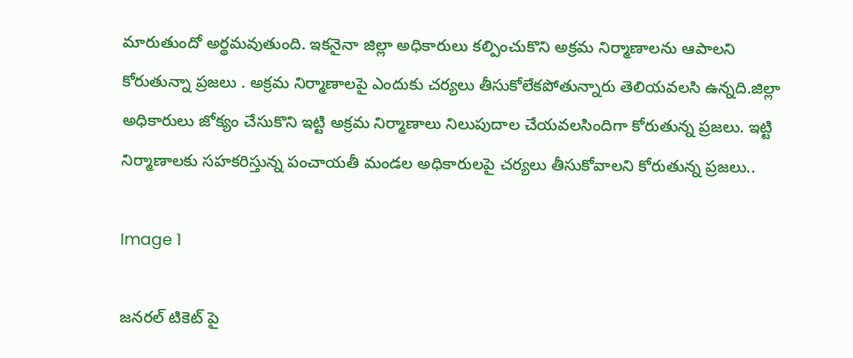మారుతుందో అర్థమవుతుంది. ఇకనైనా జిల్లా అధికారులు కల్పించుకొని అక్రమ నిర్మాణాలను ఆపాలని కోరుతున్నా ప్రజలు . అక్రమ నిర్మాణాలపై ఎందుకు చర్యలు తీసుకోలేకపోతున్నారు తెలియవలసి ఉన్నది.జిల్లా అధికారులు జోక్యం చేసుకొని ఇట్టి అక్రమ నిర్మాణాలు నిలుపుదాల చేయవలసిందిగా కోరుతున్న ప్రజలు. ఇట్టి నిర్మాణాలకు సహకరిస్తున్న పంచాయతీ మండల అధికారులపై చర్యలు తీసుకోవాలని కోరుతున్న ప్రజలు..

Image 1

జనరల్ టికెట్ పై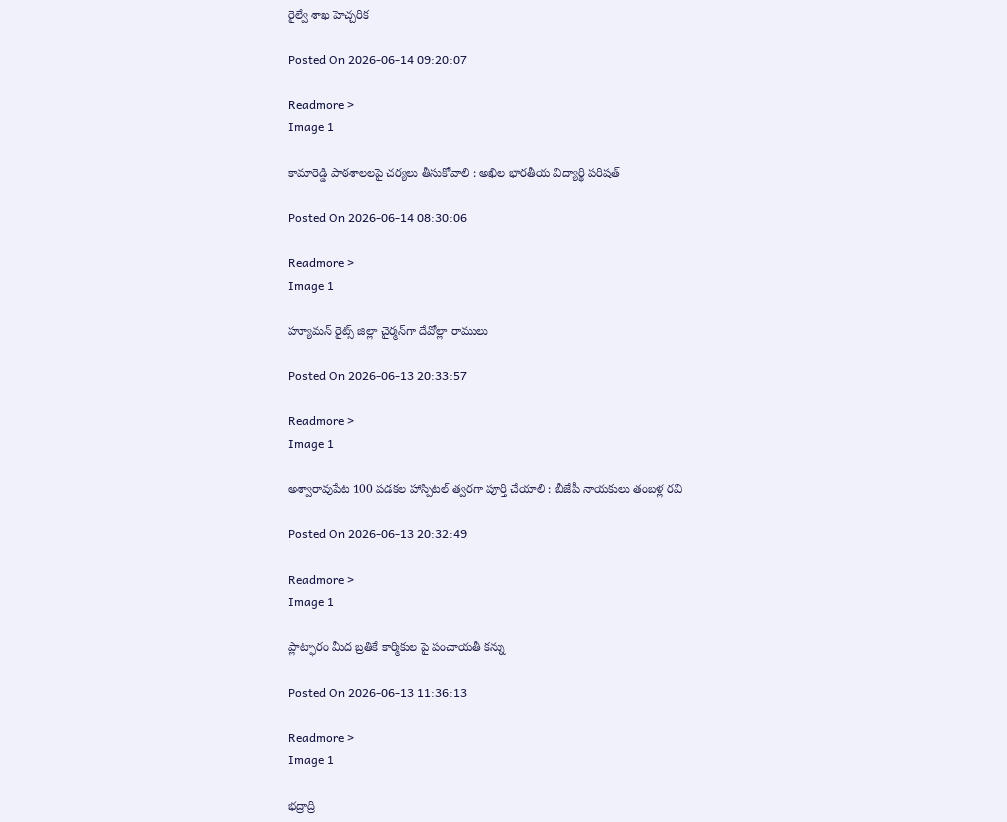రైల్వే శాఖ హెచ్చరిక

Posted On 2026-06-14 09:20:07

Readmore >
Image 1

కామారెడ్డి పాఠశాలలపై చర్యలు తీసుకోవాలి : అఖిల భారతీయ విద్యార్థి పరిషత్

Posted On 2026-06-14 08:30:06

Readmore >
Image 1

హ్యూమన్‌ రైట్స్‌ జిల్లా చైర్మన్‌గా దేవోల్లా రాములు

Posted On 2026-06-13 20:33:57

Readmore >
Image 1

అశ్వారావుపేట 100 పడకల హాస్పిటల్ త్వరగా పూర్తి చేయాలి : బీజేపీ నాయకులు తంబళ్ల రవి

Posted On 2026-06-13 20:32:49

Readmore >
Image 1

ప్లాట్ఫారం మీద బ్రతికే కార్మికుల పై పంచాయతీ కన్ను

Posted On 2026-06-13 11:36:13

Readmore >
Image 1

భద్రాద్రి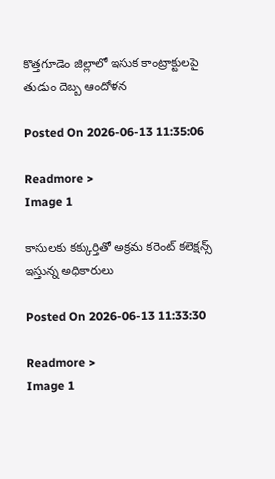కొత్తగూడెం జిల్లాలో ఇసుక కాంట్రాక్టులపై తుడుం దెబ్బ ఆందోళన

Posted On 2026-06-13 11:35:06

Readmore >
Image 1

కాసులకు కక్కుర్తితో అక్రమ కరెంట్ కలెక్షన్స్ ఇస్తున్న అధికారులు

Posted On 2026-06-13 11:33:30

Readmore >
Image 1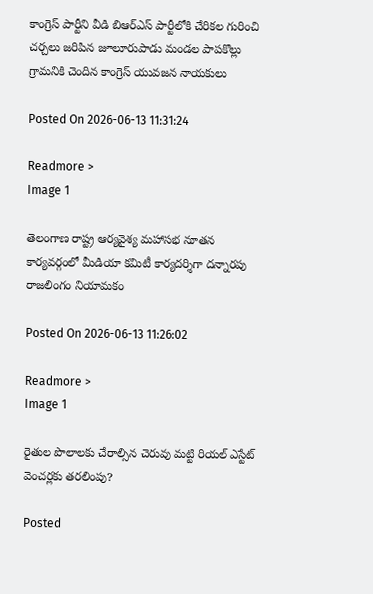కాంగ్రెస్ పార్టీని వీడి బిఆర్ఎస్ పార్టీలోకి చేరికల గురించి చర్చలు జరిపిన జూలూరుపాడు మండల పాపకొల్లు గ్రామనికి చెందిన కాంగ్రెస్ యువజన నాయకులు

Posted On 2026-06-13 11:31:24

Readmore >
Image 1

తెలంగాణ రాష్ట్ర ఆర్యవైశ్య మహాసభ నూతన కార్యవర్గంలో మీడియా కమిటీ కార్యదర్శిగా దన్నారపు రాజలింగం నియామకం

Posted On 2026-06-13 11:26:02

Readmore >
Image 1

రైతుల పొలాలకు చేరాల్సిన చెరువు మట్టి రియల్ ఎస్టేట్ వెంచర్లకు తరలింపు?

Posted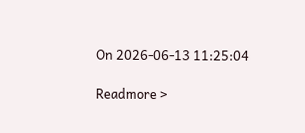On 2026-06-13 11:25:04

Readmore >